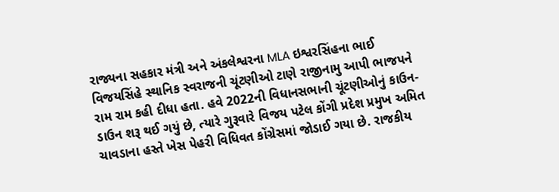રાજ્યના સહકાર મંત્રી અને અંકલેશ્વરના MLA ઇશ્વરસિંહના ભાઈ વિજયસિંહે સ્થાનિક સ્વરાજની ચૂંટણીઓ ટાણે રાજીનામુ આપી ભાજપને રામ રામ કહી દીધા હતા. હવે 2022ની વિધાનસભાની ચૂંટણીઓનું કાઉન-ડાઉન શરૂ થઈ ગયું છે, ત્યારે ગુરૂવારે વિજય પટેલ કોંગી પ્રદેશ પ્રમુખ અમિત ચાવડાના હસ્તે ખેસ પેહરી વિધિવત કોંગ્રેસમાં જોડાઈ ગયા છે. રાજકીય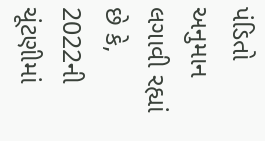પંડિતો અનુમાન લગાવી રહ્યાં છે કે, 2022ની ચૂંટણીમાં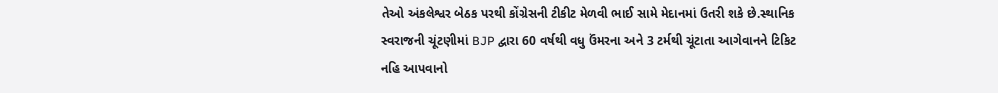તેઓ અંકલેશ્વર બેઠક પરથી કોંગ્રેસની ટીકીટ મેળવી ભાઈ સામે મેદાનમાં ઉતરી શકે છે.સ્થાનિક સ્વરાજની ચૂંટણીમાં BJP દ્વારા 60 વર્ષથી વધુ ઉંમરના અને 3 ટર્મથી ચૂંટાતા આગેવાનને ટિકિટ નહિ આપવાનો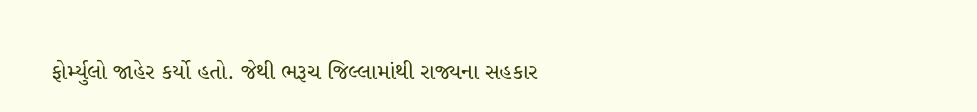ફોર્મ્યુલો જાહેર કર્યો હતો. જેથી ભરૂચ જિલ્લામાંથી રાજ્યના સહકાર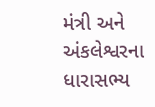મંત્રી અને અંકલેશ્વરના ધારાસભ્ય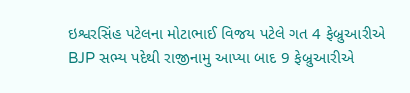ઇશ્વરસિંહ પટેલના મોટાભાઈ વિજય પટેલે ગત 4 ફેબ્રુઆરીએ BJP સભ્ય પદેથી રાજીનામુ આપ્યા બાદ 9 ફેબ્રુઆરીએ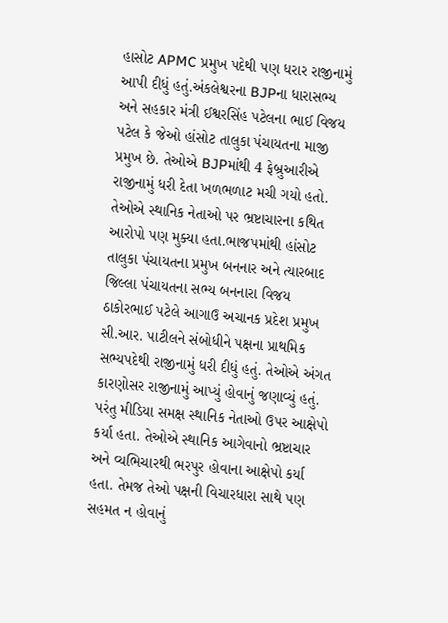હાસોટ APMC પ્રમુખ પદેથી પણ ધરાર રાજીનામું આપી દીધું હતું.અંકલેશ્વરના BJPના ધારાસભ્ય અને સહકાર મંત્રી ઈશ્વરસિંહ પટેલના ભાઈ વિજય પટેલ કે જેઓ હાંસોટ તાલુકા પંચાયતના માજી પ્રમુખ છે. તેઓએ BJPમાંથી 4 ફેબ્રુઆરીએ રાજીનામું ધરી દેતા ખળભળાટ મચી ગયો હતો. તેઓએ સ્થાનિક નેતાઓ પર ભ્રષ્ટાચારના કથિત આરોપો પણ મુક્યા હતા.ભાજપમાંથી હાંસોટ તાલુકા પંચાયતના પ્રમુખ બનનાર અને ત્યારબાદ જિલ્લા પંચાયતના સભ્ય બનનારા વિજય ઠાકોરભાઈ પટેલે આગાઉ અચાનક પ્રદેશ પ્રમુખ સી.આર. પાટીલને સંબોધીને પક્ષના પ્રાથમિક સભ્યપદેથી રાજીનામું ધરી દીધું હતું. તેઓએ અંગત કારણોસર રાજીનામું આપ્યું હોવાનું જણાવ્યું હતું. પરંતુ મીડિયા સમક્ષ સ્થાનિક નેતાઓ ઉપર આક્ષેપો કર્યા હતા. તેઓએ સ્થાનિક આગેવાનો ભ્રષ્ટાચાર અને વ્યભિચારથી ભરપુર હોવાના આક્ષેપો કર્યા હતા. તેમજ તેઓ પક્ષની વિચારધારા સાથે પણ સહમત ન હોવાનું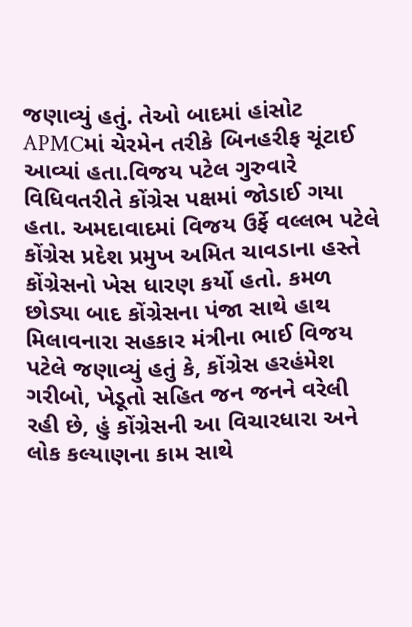જણાવ્યું હતું. તેઓ બાદમાં હાંસોટ APMCમાં ચેરમેન તરીકે બિનહરીફ ચૂંટાઈ આવ્યાં હતા.વિજય પટેલ ગુરુવારે વિધિવતરીતે કોંગ્રેસ પક્ષમાં જોડાઈ ગયા હતા. અમદાવાદમાં વિજય ઉર્ફે વલ્લભ પટેલે કોંગ્રેસ પ્રદેશ પ્રમુખ અમિત ચાવડાના હસ્તે કોંગ્રેસનો ખેસ ધારણ કર્યો હતો. કમળ છોડ્યા બાદ કોંગ્રેસના પંજા સાથે હાથ મિલાવનારા સહકાર મંત્રીના ભાઈ વિજય પટેલે જણાવ્યું હતું કે, કોંગ્રેસ હરહંમેશ ગરીબો, ખેડૂતો સહિત જન જનને વરેલી રહી છે, હું કોંગ્રેસની આ વિચારધારા અને લોક કલ્યાણના કામ સાથે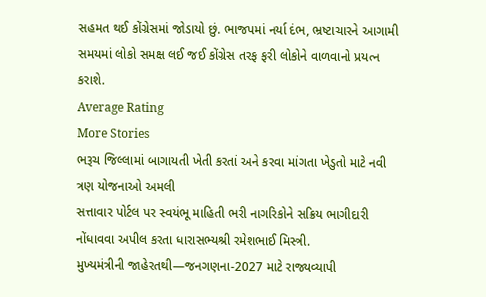સહમત થઈ કોંગ્રેસમાં જોડાયો છું. ભાજપમાં નર્યા દંભ, ભ્રષ્ટાચારને આગામી સમયમાં લોકો સમક્ષ લઈ જઈ કોંગ્રેસ તરફ ફરી લોકોને વાળવાનો પ્રયત્ન કરાશે.
Average Rating
More Stories
ભરૂચ જિલ્લામાં બાગાયતી ખેતી કરતાં અને કરવા માંગતા ખેડુતો માટે નવી ત્રણ યોજનાઓ અમલી
સત્તાવાર પોર્ટલ પર સ્વયંભૂ માહિતી ભરી નાગરિકોને સક્રિય ભાગીદારી નોંધાવવા અપીલ કરતા ધારાસભ્યશ્રી રમેશભાઈ મિસ્ત્રી.
મુખ્યમંત્રીની જાહેરતથી—જનગણના-2027 માટે રાજ્યવ્યાપી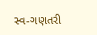સ્વ-ગણતરી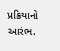પ્રક્રિયાનો આરંભ.